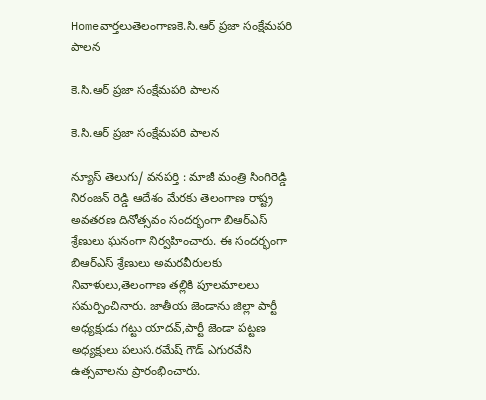Homeవార్తలుతెలంగాణకె.సి.ఆర్ ప్రజా సంక్షేమపరి పాలన

కె.సి.ఆర్ ప్రజా సంక్షేమపరి పాలన

కె.సి.ఆర్ ప్రజా సంక్షేమపరి పాలన

న్యూస్ తెలుగు/ వనపర్తి : మాజీ మంత్రి సింగిరెడ్డి నిరంజన్ రెడ్డి ఆదేశం మేరకు తెలంగాణ రాష్ట్ర అవతరణ దినోత్సవం సందర్భంగా బిఆర్ఎస్ శ్రేణులు ఘనంగా నిర్వహించారు. ఈ సందర్భంగా బిఆర్ఎస్ శ్రేణులు అమరవీరులకు నివాళులు,తెలంగాణ తల్లికి పూలమాలలు సమర్పించినారు. జాతీయ జెండాను జిల్లా పార్టీ అధ్యక్షుడు గట్టు యాదవ్,పార్టీ జెండా పట్టణ అధ్యక్షులు పలుస.రమేష్ గౌడ్ ఎగురవేసి ఉత్సవాలను ప్రారంభించారు.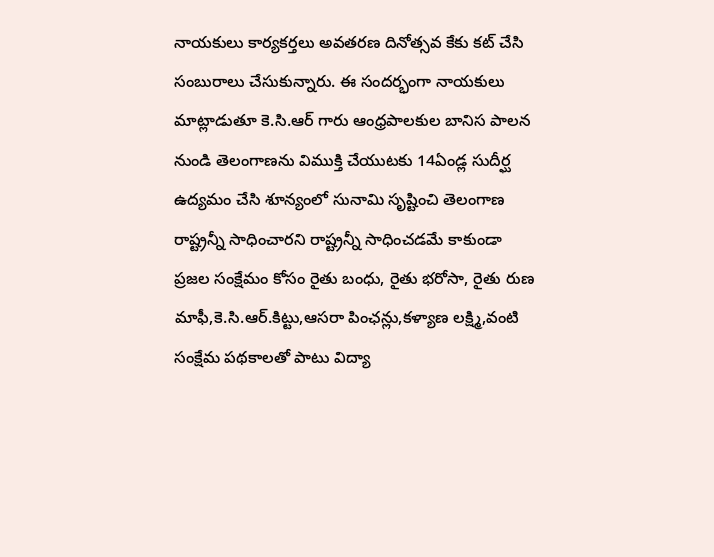నాయకులు కార్యకర్తలు అవతరణ దినోత్సవ కేకు కట్ చేసి సంబురాలు చేసుకున్నారు. ఈ సందర్భంగా నాయకులు మాట్లాడుతూ కె.సి.ఆర్ గారు ఆంధ్రపాలకుల బానిస పాలన నుండి తెలంగాణను విముక్తి చేయుటకు 14ఏండ్ల సుదీర్ఘ ఉద్యమం చేసి శూన్యంలో సునామి సృష్టించి తెలంగాణ రాష్ట్రన్నీ సాధించారని రాష్ట్రన్నీ సాధించడమే కాకుండా ప్రజల సంక్షేమం కోసం రైతు బంధు, రైతు భరోసా, రైతు రుణ మాఫీ,కె.సి.ఆర్.కిట్టు,ఆసరా పింఛన్లు,కళ్యాణ లక్ష్మి,వంటి సంక్షేమ పథకాలతో పాటు విద్యా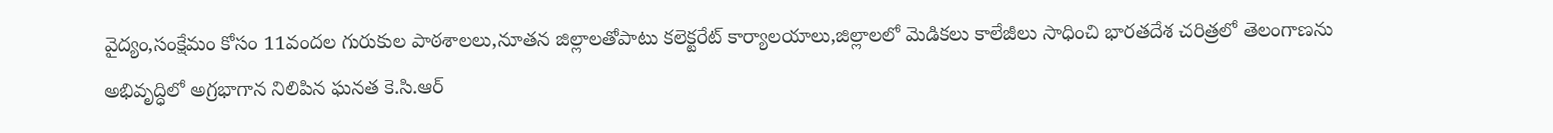వైద్యం,సంక్షేమం కోసం 11వందల గురుకుల పాఠశాలలు,నూతన జిల్లాలతోపాటు కలెక్టరేట్ కార్యాలయాలు,జిల్లాలలో మెడికలు కాలేజీలు సాధించి భారతదేశ చరిత్రలో తెలంగాణను అభివృద్ధిలో అగ్రభాగాన నిలిపిన ఘనత కె.సి.ఆర్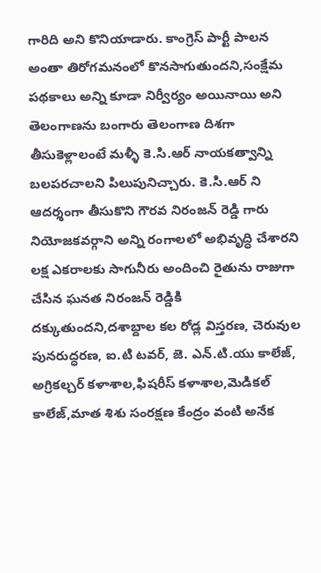గారిది అని కొనియాడారు. కాంగ్రెస్ పార్టీ పాలన అంతా తిరోగమనంలో కొనసాగుతుందని,సంక్షేమ పథకాలు అన్ని కూడా నిర్వీర్యం అయినాయి అని తెలంగాణను బంగారు తెలంగాణ దిశగా తీసుకెళ్లాలంటే మళ్ళీ కె.సి.ఆర్ నాయకత్వాన్ని బలపరచాలని పిలుపునిచ్చారు. కె.సి.ఆర్ ని ఆదర్శంగా తీసుకొని గౌరవ నిరంజన్ రెడ్డి గారు నియోజకవర్గాని అన్ని రంగాలలో అభివృద్ధి చేశారని లక్ష ఎకరాలకు సాగునీరు అందించి రైతును రాజుగా చేసిన ఘనత నిరంజన్ రెడ్డికి దక్కుతుందని,దశాబ్దాల కల రోడ్ల విస్తరణ, చెరువుల పునరుద్ధరణ, ఐ.టి టవర్, జె. ఎన్.టి.యు కాలేజ్, అగ్రికల్చర్ కళాశాల,ఫిషరీస్ కళాశాల,మెడికల్ కాలేజ్,మాత శిశు సంరక్షణ కేంద్రం వంటి అనేక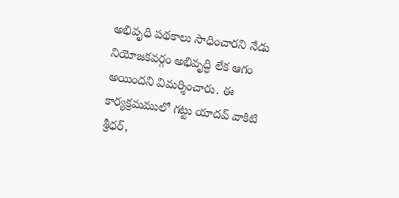అభివృధి పథకాలు సాధించారని నేడు నియోజకవర్గం అభివృద్ధి లేక ఆగం అయిందని విమర్శించారు. ఈ కార్యక్రమములో గట్టు యాదవ్ వాకిటి శ్రీధర్,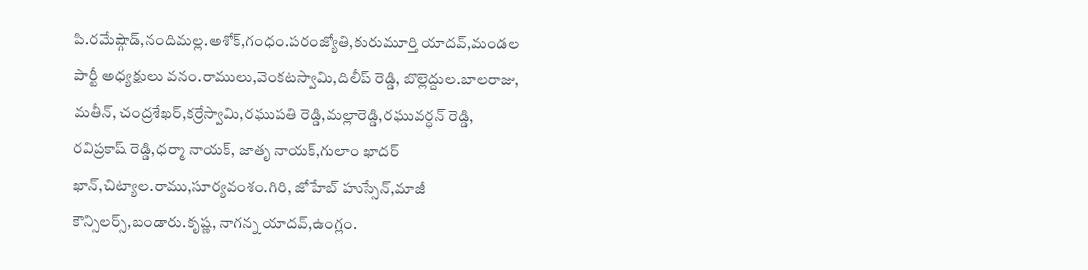పి.రమేష్గౌడ్,నందిమల్ల.అశోక్,గంధం.పరంజ్యోతి,కురుమూర్తి యాదవ్,మండల పార్టీ అధ్యక్షులు వనం.రాములు,వెంకటస్వామి,దిలీప్ రెడ్డి, బొల్లెద్దుల.బాలరాజు, మతీన్, చంద్రశేఖర్,కర్రేస్వామి,రఘుపతి రెడ్డి,మల్లారెడ్డి,రఘువర్ధన్ రెడ్డి, రవిప్రకాష్ రెడ్డి,ధర్మా నాయక్, జాతృ నాయక్,గులాం ఖాదర్ ఖాన్,చిట్యాల.రాము,సూర్యవంశం.గిరి, జోహేబ్ హుస్సేన్,మాజీ కౌన్సిలర్స్,బండారు.కృష్ణ, నాగన్న యాదవ్,ఉంగ్లం.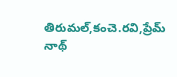తిరుమల్,కంచె.రవి,ప్రేమ్ నాథ్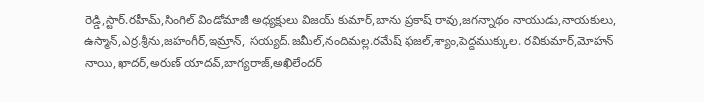రెడ్డి,స్టార్.రహీమ్,సింగిల్ విండోమాజీ అధ్యక్షులు విజయ్ కుమార్,బాను ప్రకాష్ రావు,జగన్నాథం నాయుడు,నాయకులు, ఉస్మాన్,ఎర్ర.శ్రీను,జహంగీర్,ఇమ్రాన్, సయ్యద్.జమీల్,నందిమల్ల.రమేష్ ఫజల్,శ్యాం,పెద్దముక్కుల. రవికుమార్,మోహన్ నాయి,ఖాదర్,అరుణ్ యాదవ్,బాగ్యరాజ్,అఖిలేందర్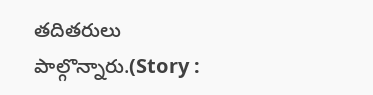తదితరులు పాల్గొన్నారు.(Story :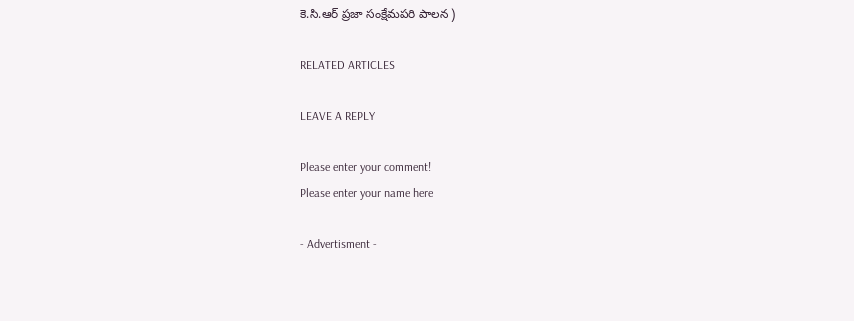కె.సి.ఆర్ ప్రజా సంక్షేమపరి పాలన )

RELATED ARTICLES

LEAVE A REPLY

Please enter your comment!
Please enter your name here

- Advertisment -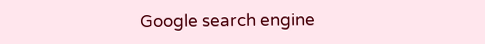Google search engine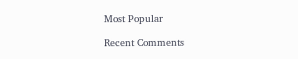Most Popular

Recent Comments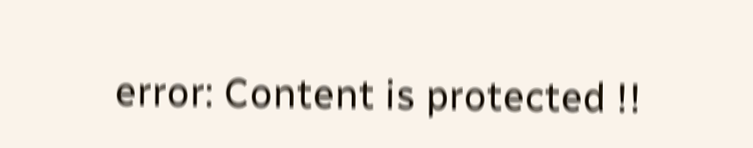error: Content is protected !!